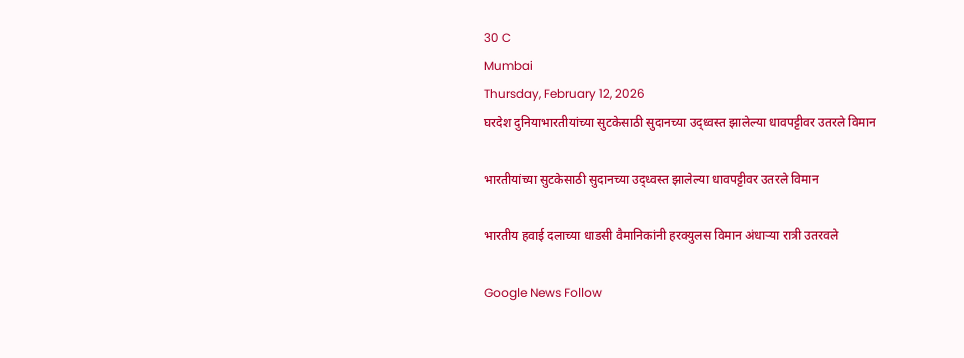30 C
Mumbai
Thursday, February 12, 2026
घरदेश दुनियाभारतीयांच्या सुटकेसाठी सुदानच्या उद्ध्वस्त झालेल्या धावपट्टीवर उतरले विमान

भारतीयांच्या सुटकेसाठी सुदानच्या उद्ध्वस्त झालेल्या धावपट्टीवर उतरले विमान

भारतीय हवाई दलाच्या धाडसी वैमानिकांनी हरक्युलस विमान अंधाऱ्या रात्री उतरवले

Google News Follow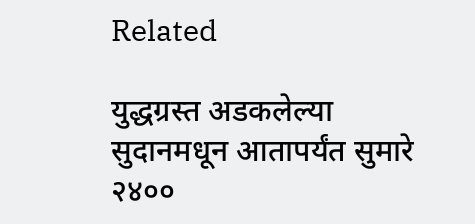Related

युद्धग्रस्त अडकलेल्या सुदानमधून आतापर्यंत सुमारे २४००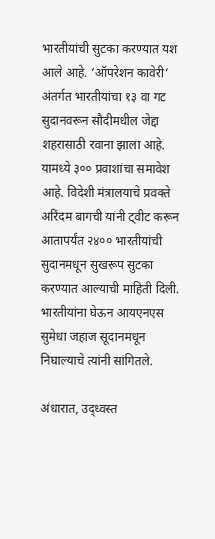भारतीयांची सुटका करण्यात यश आले आहे. ‘ऑपरेशन कावेरी’ अंतर्गत भारतीयांचा १३ वा गट सुदानवरून सौदीमधील जेद्दा शहरासाठी रवाना झाला आहे. यामध्ये ३०० प्रवाशांचा समावेश आहे. विदेशी मंत्रालयाचे प्रवक्ते अरिंदम बागची यांनी ट्वीट करून आतापर्यंत २४०० भारतीयांची सुदानमधून सुखरूप सुटका करण्यात आल्याची माहिती दिली. भारतीयांना घेऊन आयएनएस सुमेधा जहाज सूदानमधून निघाल्याचे त्यांनी सांगितले.

अंधारात, उद्ध्वस्त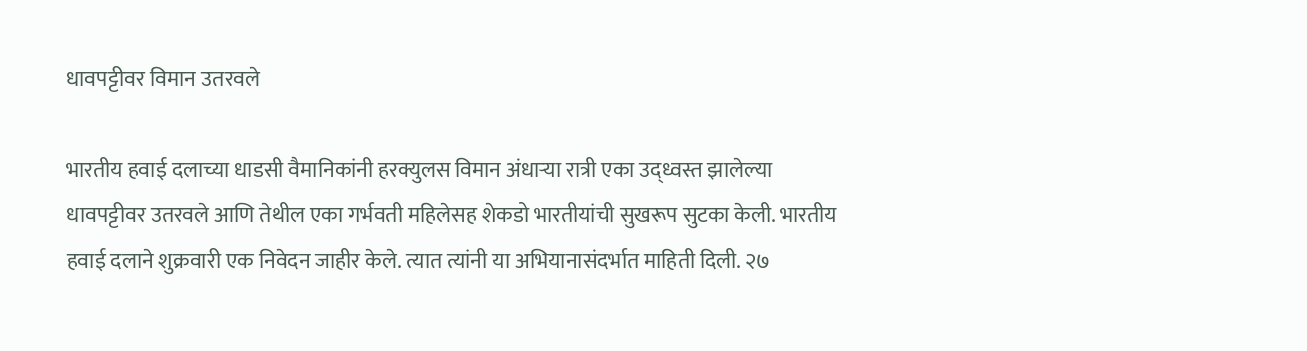धावपट्टीवर विमान उतरवले

भारतीय हवाई दलाच्या धाडसी वैमानिकांनी हरक्युलस विमान अंधाऱ्या रात्री एका उद्ध्वस्त झालेल्या धावपट्टीवर उतरवले आणि तेथील एका गर्भवती महिलेसह शेकडो भारतीयांची सुखरूप सुटका केली. भारतीय हवाई दलाने शुक्रवारी एक निवेदन जाहीर केले. त्यात त्यांनी या अभियानासंदर्भात माहिती दिली. २७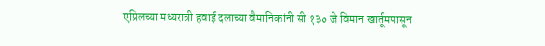एप्रिलच्या मध्यरात्री हवाई दलाच्या वैमानिकांनी सी १३० जे विमान खार्तूमपासून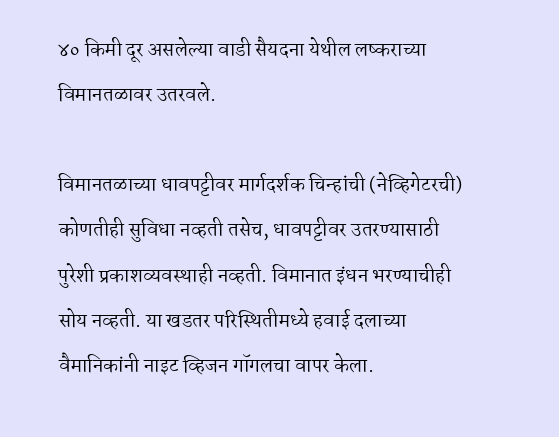४० किमी दूर असलेल्या वाडी सैयदना येथील लष्कराच्या विमानतळावर उतरवले.

विमानतळाच्या धावपट्टीवर मार्गदर्शक चिन्हांची (नेव्हिगेटरची) कोणतीही सुविधा नव्हती तसेच, धावपट्टीवर उतरण्यासाठी पुरेशी प्रकाशव्यवस्थाही नव्हती. विमानात इंधन भरण्याचीही सोय नव्हती. या खडतर परिस्थितीमध्ये हवाई दलाच्या वैमानिकांनी नाइट व्हिजन गॉगलचा वापर केला.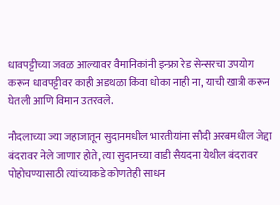धावपट्टीच्या जवळ आल्यावर वैमानिकांनी इन्फ्रा रेड सेन्सरचा उपयोग करून धावपट्टीवर काही अडथळा किंवा धोका नाही ना, याची खात्री करून घेतली आणि विमान उतरवले.

नौदलाच्या ज्या जहाजातून सुदानमधील भारतीयांना सौदी अरबमधील जेद्दा बंदरावर नेले जाणार होते, त्या सुदानच्या वाडी सैयदना येथील बंदरावर पोहोचण्यासाठी त्यांच्याकडे कोणतेही साधन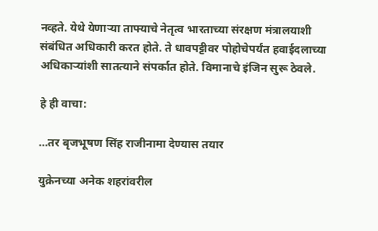नव्हते. येथे येणाऱ्या ताफ्याचे नेतृत्व भारताच्या संरक्षण मंत्रालयाशी संबंधित अधिकारी करत होते. ते धावपट्टीवर पोहोचेपर्यंत हवाईदलाच्या अधिकाऱ्यांशी सातत्याने संपर्कात होते. विमानाचे इंजिन सुरू ठेवले.

हे ही वाचा:

…तर बृजभूषण सिंह राजीनामा देण्यास तयार

युक्रेनच्या अनेक शहरांवरील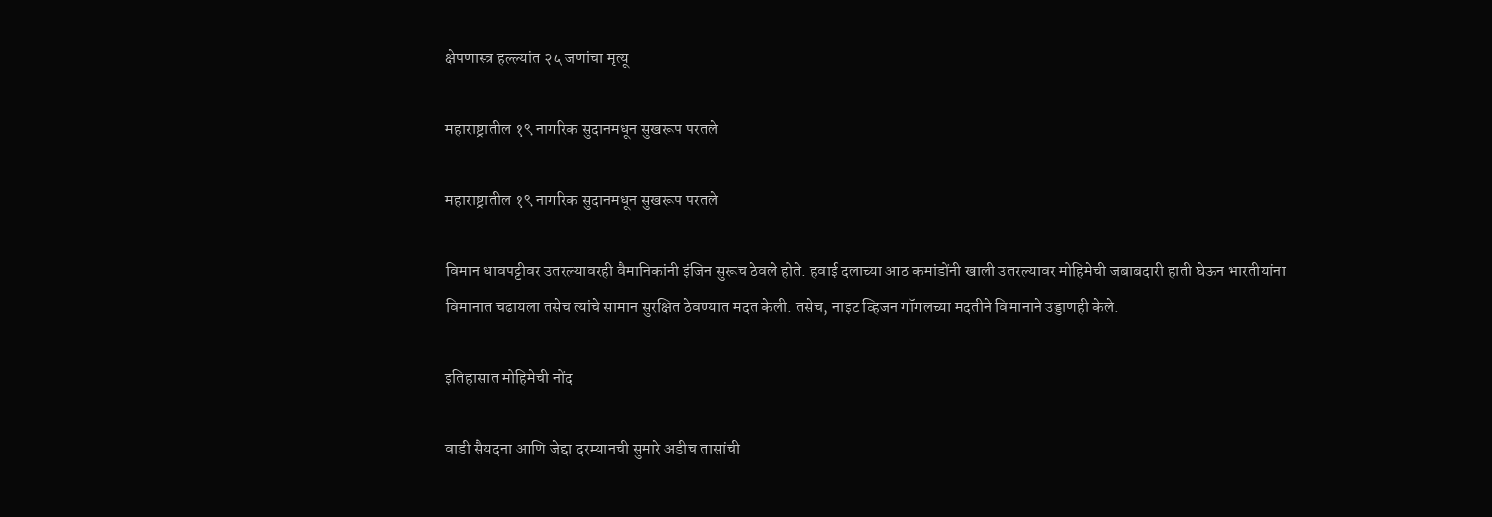क्षेपणास्त्र हल्ल्यांत २५ जणांचा मृत्यू

महाराष्ट्रातील १९ नागरिक सुदानमधून सुखरूप परतले

महाराष्ट्रातील १९ नागरिक सुदानमधून सुखरूप परतले

विमान धावपट्टीवर उतरल्यावरही वैमानिकांनी इंजिन सुरूच ठेवले होते. हवाई दलाच्या आठ कमांडोंनी खाली उतरल्यावर मोहिमेची जबाबदारी हाती घेऊन भारतीयांना विमानात चढायला तसेच त्यांचे सामान सुरक्षित ठेवण्यात मदत केली. तसेच, नाइट व्हिजन गॉगलच्या मदतीने विमानाने उड्डाणही केले.

इतिहासात मोहिमेची नोंद

वाडी सैयदना आणि जेद्दा दरम्यानची सुमारे अडीच तासांची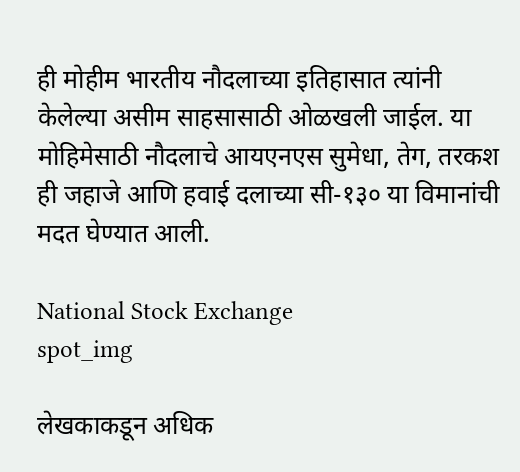ही मोहीम भारतीय नौदलाच्या इतिहासात त्यांनी केलेल्या असीम साहसासाठी ओळखली जाईल. या मोहिमेसाठी नौदलाचे आयएनएस सुमेधा, तेग, तरकश ही जहाजे आणि हवाई दलाच्या सी-१३० या विमानांची मदत घेण्यात आली.

National Stock Exchange
spot_img

लेखकाकडून अधिक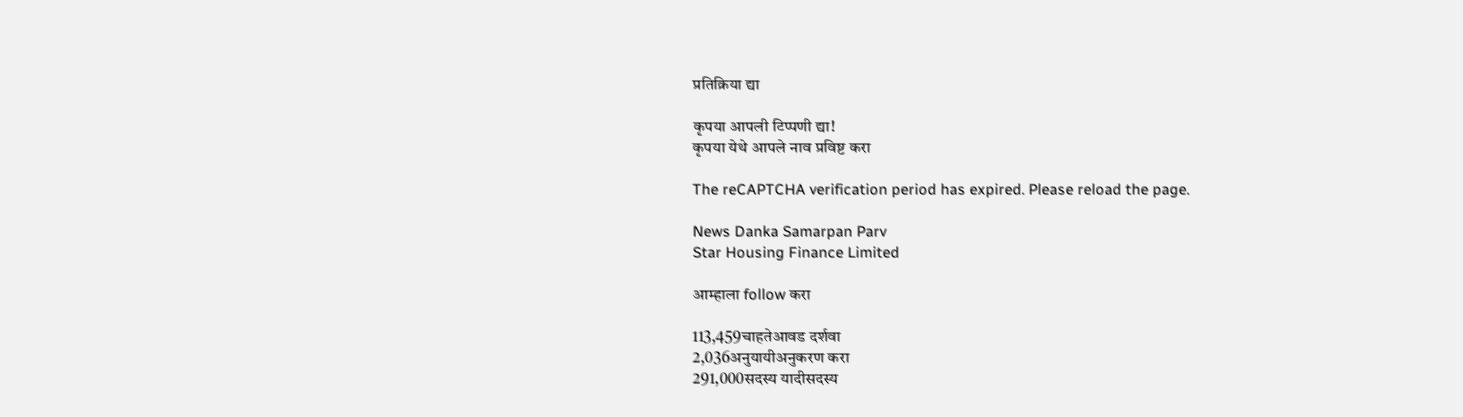प्रतिक्रिया द्या

कृपया आपली टिप्पणी द्या!
कृपया येथे आपले नाव प्रविष्ट करा

The reCAPTCHA verification period has expired. Please reload the page.

News Danka Samarpan Parv
Star Housing Finance Limited

आम्हाला follow करा

113,459चाहतेआवड दर्शवा
2,036अनुयायीअनुकरण करा
291,000सदस्य यादीसदस्य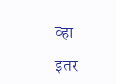व्हा

इतर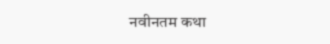नवीनतम कथा